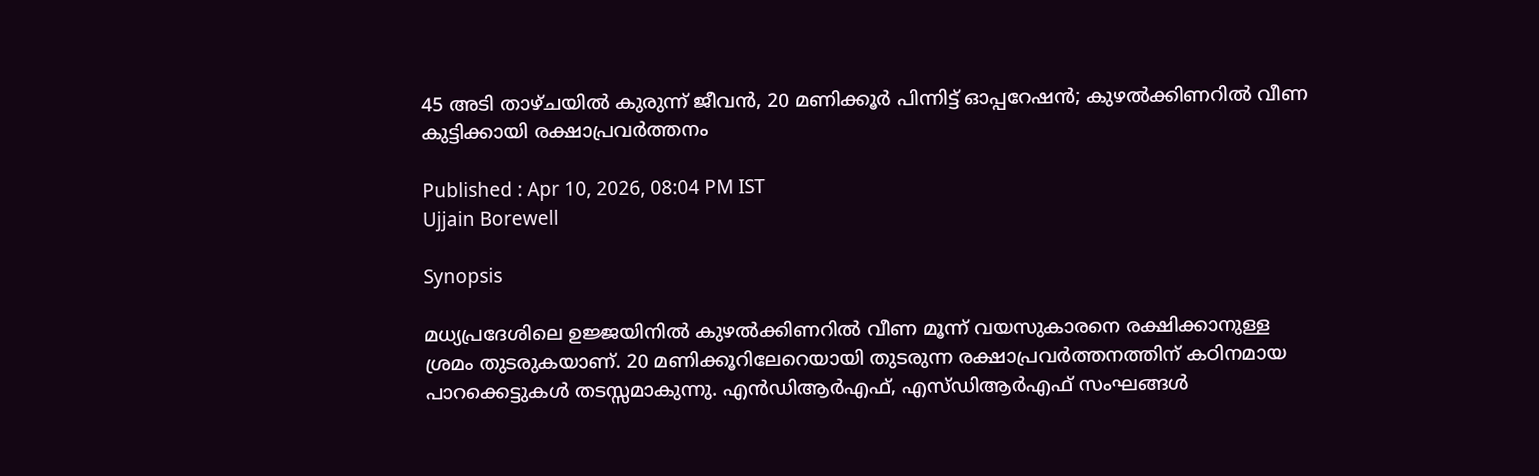45 അടി താഴ്ചയിൽ കുരുന്ന് ജീവൻ, 20 മണിക്കൂർ പിന്നിട്ട് ഓപ്പറേഷൻ; കുഴൽക്കിണറിൽ വീണ കുട്ടിക്കായി രക്ഷാപ്രവർത്തനം

Published : Apr 10, 2026, 08:04 PM IST
Ujjain Borewell

Synopsis

മധ്യപ്രദേശിലെ ഉജ്ജയിനിൽ കുഴൽക്കിണറിൽ വീണ മൂന്ന് വയസുകാരനെ രക്ഷിക്കാനുള്ള ശ്രമം തുടരുകയാണ്. 20 മണിക്കൂറിലേറെയായി തുടരുന്ന രക്ഷാപ്രവർത്തനത്തിന് കഠിനമായ പാറക്കെട്ടുകൾ തടസ്സമാകുന്നു. എൻഡിആർഎഫ്, എസ്‍ഡിആർഎഫ് സംഘങ്ങൾ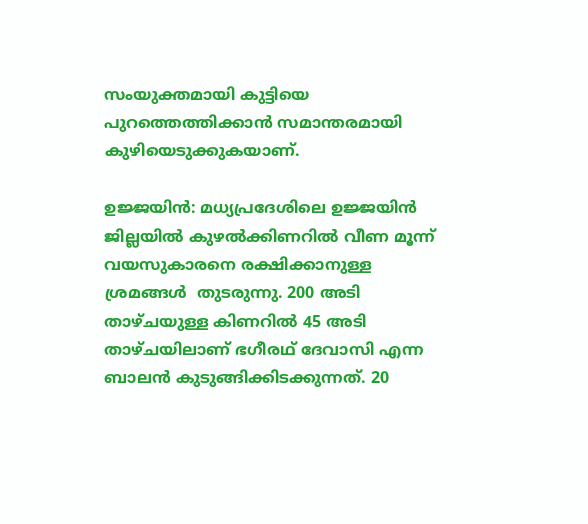സംയുക്തമായി കുട്ടിയെ പുറത്തെത്തിക്കാൻ സമാന്തരമായി കുഴിയെടുക്കുകയാണ്.

ഉജ്ജയിൻ: മധ്യപ്രദേശിലെ ഉജ്ജയിൻ ജില്ലയിൽ കുഴൽക്കിണറിൽ വീണ മൂന്ന് വയസുകാരനെ രക്ഷിക്കാനുള്ള ശ്രമങ്ങൾ  തുടരുന്നു. 200 അടി താഴ്ചയുള്ള കിണറിൽ 45 അടി താഴ്ചയിലാണ് ഭഗീരഥ് ദേവാസി എന്ന ബാലൻ കുടുങ്ങിക്കിടക്കുന്നത്. 20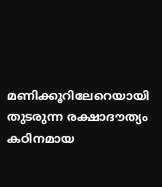മണിക്കൂറിലേറെയായി തുടരുന്ന രക്ഷാദൗത്യം കഠിനമായ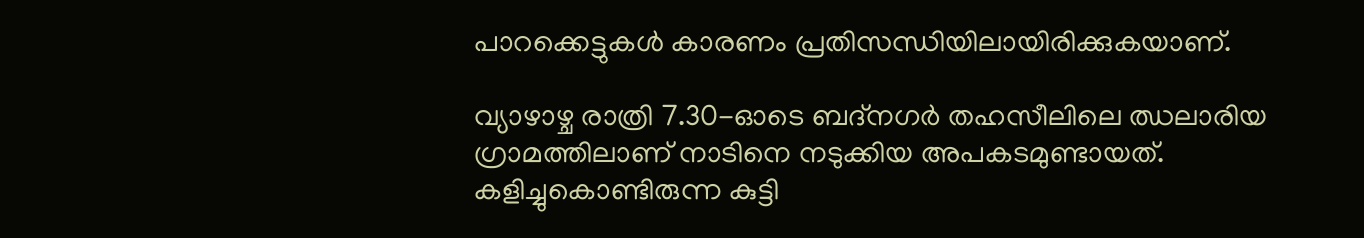പാറക്കെട്ടുകൾ കാരണം പ്രതിസന്ധിയിലായിരിക്കുകയാണ്.

വ്യാഴാഴ്ച രാത്രി 7.30-ഓടെ ബദ്‌നഗർ തഹസീലിലെ ഝലാരിയ ഗ്രാമത്തിലാണ് നാടിനെ നടുക്കിയ അപകടമുണ്ടായത്. കളിച്ചുകൊണ്ടിരുന്ന കുട്ടി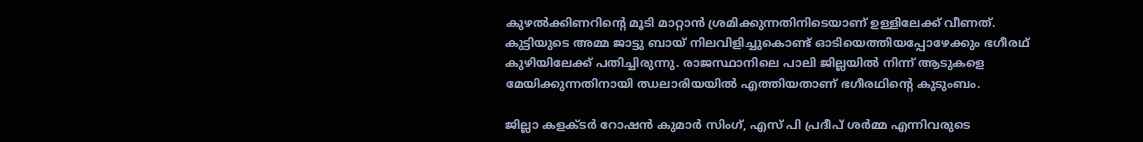കുഴൽക്കിണറിന്‍റെ മൂടി മാറ്റാൻ ശ്രമിക്കുന്നതിനിടെയാണ് ഉള്ളിലേക്ക് വീണത്. കുട്ടിയുടെ അമ്മ ജാട്ടു ബായ് നിലവിളിച്ചുകൊണ്ട് ഓടിയെത്തിയപ്പോഴേക്കും ഭഗീരഥ് കുഴിയിലേക്ക് പതിച്ചിരുന്നു. രാജസ്ഥാനിലെ പാലി ജില്ലയിൽ നിന്ന് ആടുകളെ മേയിക്കുന്നതിനായി ഝലാരിയയിൽ എത്തിയതാണ് ഭഗീരഥിന്‍റെ കുടുംബം.

ജില്ലാ കളക്ടർ റോഷൻ കുമാർ സിംഗ്, എസ് പി പ്രദീപ് ശർമ്മ എന്നിവരുടെ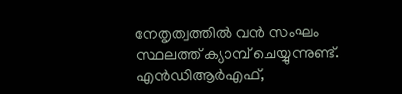നേതൃത്വത്തിൽ വൻ സംഘം സ്ഥലത്ത് ക്യാമ്പ് ചെയ്യുന്നുണ്ട്. എൻഡിആർഎഫ്,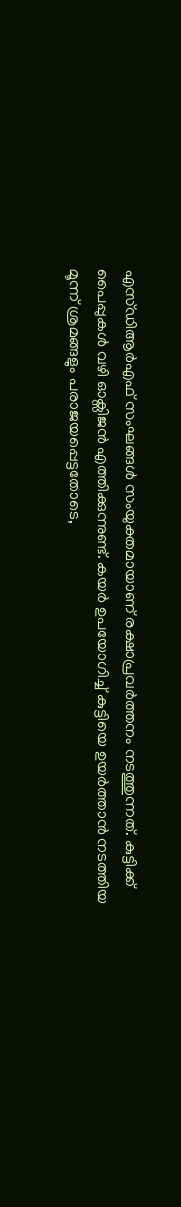എസ്‍ഡിആർഎഫ് സംഘങ്ങൾ സംയുക്തമായാണ് രക്ഷാപ്രവർത്തനം നടത്തുന്നത്. കുട്ടിക്ക് പൈപ്പുകൾ വഴി ഓക്സിജൻ എത്തിക്കുന്നുണ്ട്. കയർ ഉപയോഗിച്ച് കുട്ടിയെ ഉയർത്താൻ നടത്തിയ മൂന്ന് ശ്രമങ്ങളും പരാജയപ്പെട്ടതോടെ,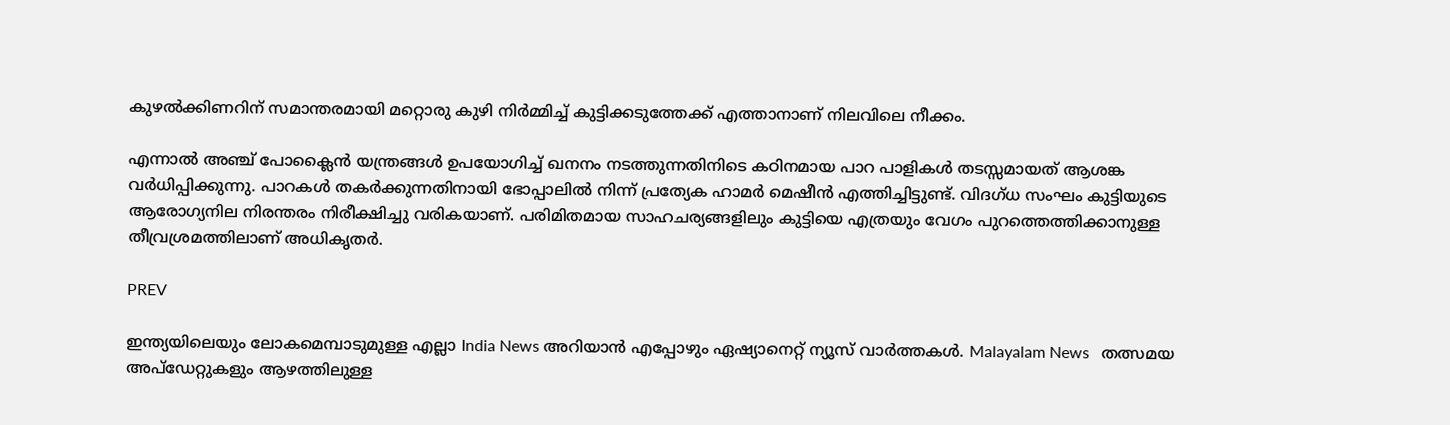കുഴൽക്കിണറിന് സമാന്തരമായി മറ്റൊരു കുഴി നിർമ്മിച്ച് കുട്ടിക്കടുത്തേക്ക് എത്താനാണ് നിലവിലെ നീക്കം.

എന്നാൽ അഞ്ച് പോക്ലൈൻ യന്ത്രങ്ങൾ ഉപയോഗിച്ച് ഖനനം നടത്തുന്നതിനിടെ കഠിനമായ പാറ പാളികൾ തടസ്സമായത് ആശങ്ക വർധിപ്പിക്കുന്നു. പാറകൾ തകർക്കുന്നതിനായി ഭോപ്പാലിൽ നിന്ന് പ്രത്യേക ഹാമർ മെഷീൻ എത്തിച്ചിട്ടുണ്ട്. വിദഗ്ധ സംഘം കുട്ടിയുടെ ആരോഗ്യനില നിരന്തരം നിരീക്ഷിച്ചു വരികയാണ്. പരിമിതമായ സാഹചര്യങ്ങളിലും കുട്ടിയെ എത്രയും വേഗം പുറത്തെത്തിക്കാനുള്ള തീവ്രശ്രമത്തിലാണ് അധികൃതർ.

PREV

ഇന്ത്യയിലെയും ലോകമെമ്പാടുമുള്ള എല്ലാ India News അറിയാൻ എപ്പോഴും ഏഷ്യാനെറ്റ് ന്യൂസ് വാർത്തകൾ. Malayalam News   തത്സമയ അപ്‌ഡേറ്റുകളും ആഴത്തിലുള്ള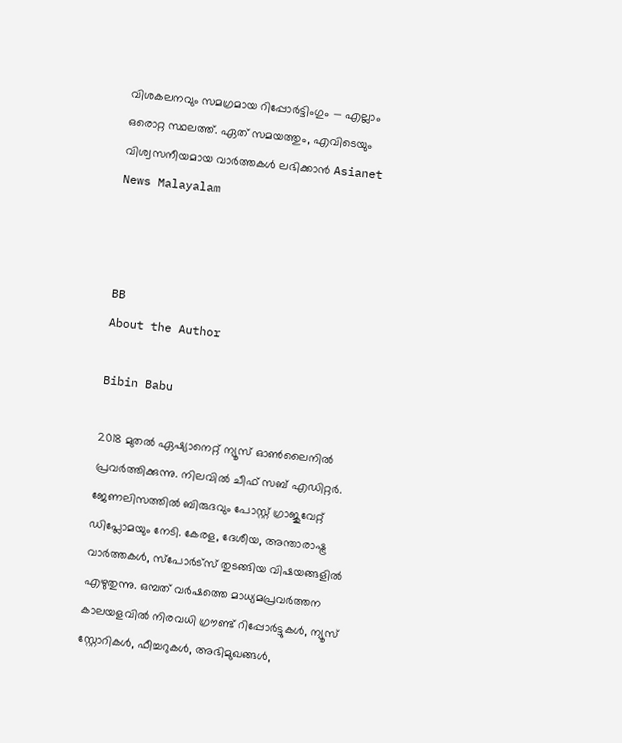വിശകലനവും സമഗ്രമായ റിപ്പോർട്ടിംഗും — എല്ലാം ഒരൊറ്റ സ്ഥലത്ത്. ഏത് സമയത്തും, എവിടെയും വിശ്വസനീയമായ വാർത്തകൾ ലഭിക്കാൻ Asianet News Malayalam



BB
About the Author

Bibin Babu

2018 മുതല്‍ ഏഷ്യാനെറ്റ് ന്യൂസ് ഓണ്‍ലൈനില്‍ പ്രവര്‍ത്തിക്കുന്നു. നിലവില്‍ ചീഫ് സബ് എഡിറ്റർ. ജേണലിസത്തില്‍ ബിരുദവും പോസ്റ്റ് ഗ്രാജുവേറ്റ് ഡിപ്ലോമയും നേടി. കേരള, ദേശീയ, അന്താരാഷ്ട്ര വാര്‍ത്തകള്‍, സ്പോര്‍ട്സ് തുടങ്ങിയ വിഷയങ്ങളില്‍ എഴുതുന്നു. ഒമ്പത് വര്‍ഷത്തെ മാധ്യമപ്രവര്‍ത്തന കാലയളവില്‍ നിരവധി ഗ്രൗണ്ട് റിപ്പോര്‍ട്ടുകള്‍, ന്യൂസ് സ്റ്റോറികള്‍, ഫീച്ചറുകള്‍, അഭിമുഖങ്ങള്‍,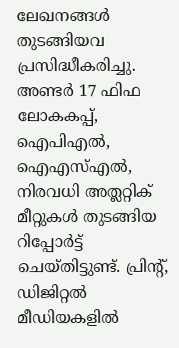ലേഖനങ്ങള്‍ തുടങ്ങിയവ പ്രസിദ്ധീകരിച്ചു. അണ്ടര്‍ 17 ഫിഫ ലോകകപ്പ്, ഐപിഎൽ, ഐഎസ്എൽ, നിരവധി അത്ലറ്റിക് മീറ്റുകൾ തുടങ്ങിയ റിപ്പോര്‍ട്ട് ചെയ്തിട്ടുണ്ട്. പ്രിന്‍റ്, ഡിജിറ്റല്‍ മീഡിയകളില്‍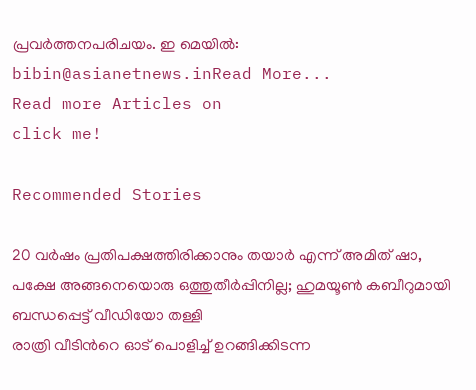പ്രവര്‍ത്തനപരിചയം. ഇ മെയില്‍: bibin@asianetnews.inRead More...
Read more Articles on
click me!

Recommended Stories

20 വർഷം പ്രതിപക്ഷത്തിരിക്കാനും തയാർ എന്ന് അമിത് ഷാ, പക്ഷേ അങ്ങനെയൊരു ഒത്തുതീർപ്പിനില്ല; ഹുമയൂൺ കബീറുമായി ബന്ധപ്പെട്ട് വീഡിയോ തള്ളി
രാത്രി വീടിന്‍റെ ഓട് പൊളിച്ച് ഉറങ്ങിക്കിടന്ന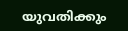യുവതിക്കും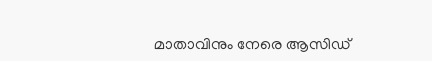മാതാവിനും നേരെ ആസിഡ്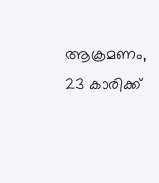ആക്രമണം, 23 കാരിക്ക്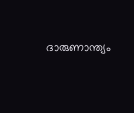ദാരുണാന്ത്യം